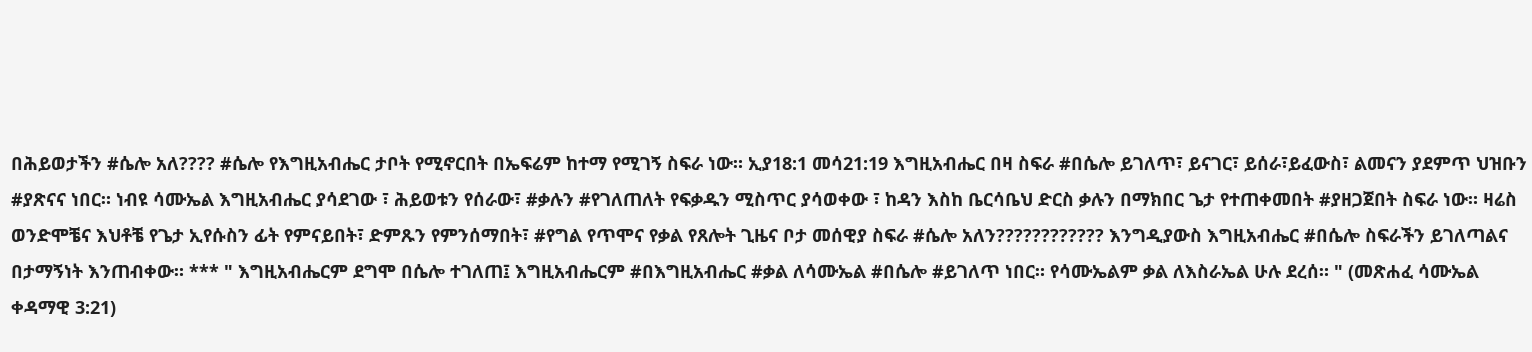በሕይወታችን #ሴሎ አለ???? #ሴሎ የእግዚአብሔር ታቦት የሚኖርበት በኤፍሬም ከተማ የሚገኝ ስፍራ ነው። ኢያ18:1 መሳ21:19 እግዚአብሔር በዛ ስፍራ #በሴሎ ይገለጥ፣ ይናገር፣ ይሰራ፣ይፈውስ፣ ልመናን ያደምጥ ህዝቡን #ያጽናና ነበር። ነብዩ ሳሙኤል እግዚአብሔር ያሳደገው ፣ ሕይወቱን የሰራው፣ #ቃሉን #የገለጠለት የፍቃዱን ሚስጥር ያሳወቀው ፣ ከዳን እስከ ቤርሳቤህ ድርስ ቃሉን በማክበር ጌታ የተጠቀመበት #ያዘጋጀበት ስፍራ ነው። ዛሬስ ወንድሞቼና እህቶቼ የጌታ ኢየሱስን ፊት የምናይበት፣ ድምጹን የምንሰማበት፣ #የግል የጥሞና የቃል የጸሎት ጊዜና ቦታ መሰዊያ ስፍራ #ሴሎ አለን???????????? እንግዲያውስ እግዚአብሔር #በሴሎ ስፍራችን ይገለጣልና በታማኝነት እንጠብቀው። *** " እግዚአብሔርም ደግሞ በሴሎ ተገለጠ፤ እግዚአብሔርም #በእግዚአብሔር #ቃል ለሳሙኤል #በሴሎ #ይገለጥ ነበር። የሳሙኤልም ቃል ለእስራኤል ሁሉ ደረሰ። " (መጽሐፈ ሳሙኤል ቀዳማዊ 3:21)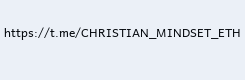https://t.me/CHRISTIAN_MINDSET_ETH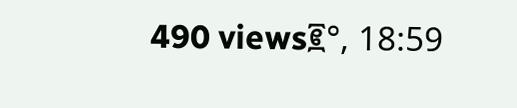490 views፪°, 18:59